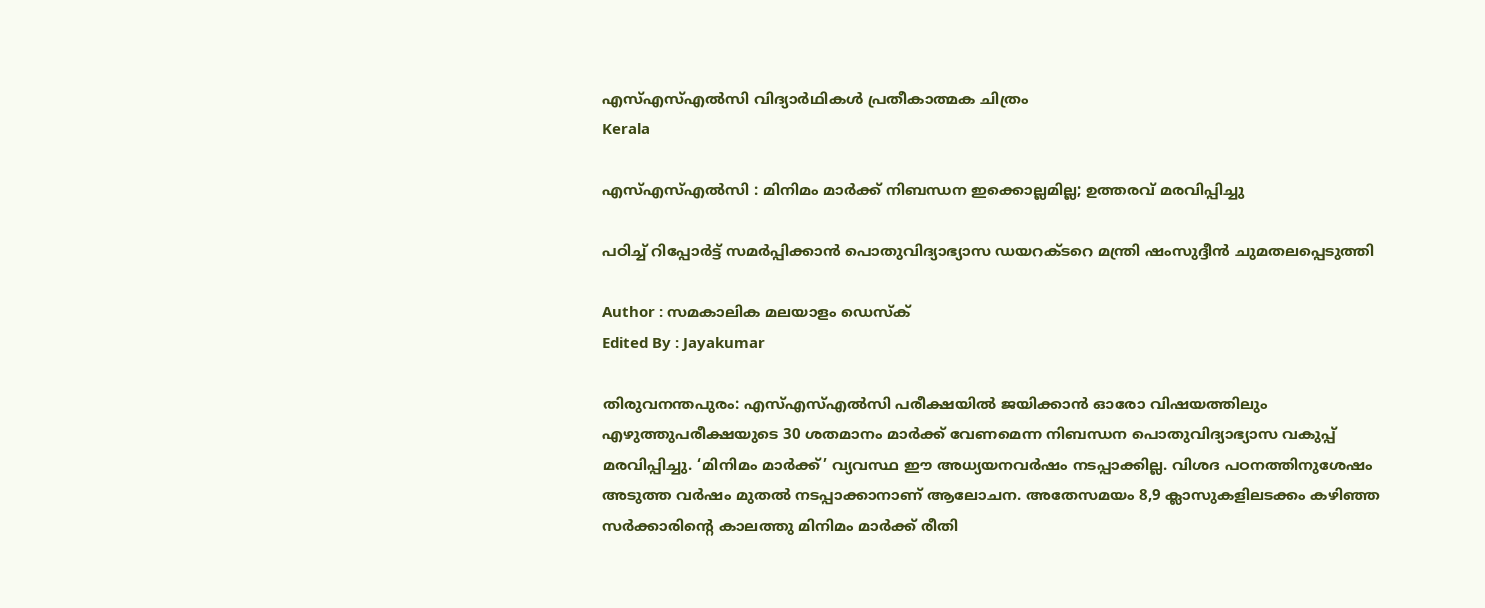എസ്എസ്എൽസി വിദ്യാർ‌ഥികൾ പ്രതീകാത്മക ചിത്രം
Kerala

എസ്എസ്എൽസി : മിനിമം മാർക്ക് നിബന്ധന ഇക്കൊല്ലമില്ല; ഉത്തരവ് മരവിപ്പിച്ചു

പഠിച്ച് റിപ്പോർട്ട് സമർപ്പിക്കാൻ പൊതുവിദ്യാഭ്യാസ ഡയറക്ടറെ മന്ത്രി ഷംസുദ്ദീൻ ചുമതലപ്പെടുത്തി

Author : സമകാലിക മലയാളം ഡെസ്ക്
Edited By : Jayakumar

തിരുവനന്തപുരം: എസ്എസ്എൽസി പരീക്ഷയിൽ ജയിക്കാൻ ഓരോ വിഷയത്തിലും എഴുത്തുപരീക്ഷയുടെ 30 ശതമാനം മാർക്ക് വേണമെന്ന നിബന്ധന പൊതുവിദ്യാഭ്യാസ വകുപ്പ് മരവിപ്പിച്ചു. ‘മിനിമം മാർക്ക്’ വ്യവസ്ഥ ഈ അധ്യയനവർഷം നടപ്പാക്കില്ല. വിശദ പഠനത്തിനുശേഷം അടുത്ത വർഷം മുതൽ നടപ്പാക്കാനാണ് ആലോചന. അതേസമയം 8,9 ക്ലാസുകളിലടക്കം കഴിഞ്ഞ സർക്കാരിന്റെ കാലത്തു മിനിമം മാർക്ക് രീതി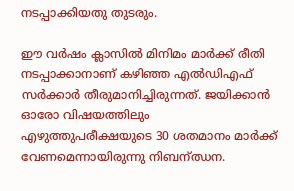നടപ്പാക്കിയതു തുടരും.

ഈ വർഷം ക്ലാസിൽ മിനിമം മാർക്ക് രീതി നടപ്പാക്കാനാണ് കഴിഞ്ഞ എൽഡിഎഫ് സർക്കാർ തീരുമാനിച്ചിരുന്നത്. ജയിക്കാൻ ഓരോ വിഷയത്തിലും എഴുത്തുപരീക്ഷയുടെ 30 ശതമാനം മാർക്ക് വേണമെന്നായിരുന്നു നിബന്ഝന.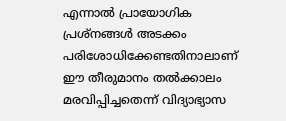എന്നാൽ പ്രായോഗിക പ്രശ്നങ്ങൾ അടക്കം പരിശോധിക്കേണ്ടതിനാലാണ് ഈ തീരുമാനം തൽക്കാലം മരവിപ്പിച്ചതെന്ന് വിദ്യാഭ്യാസ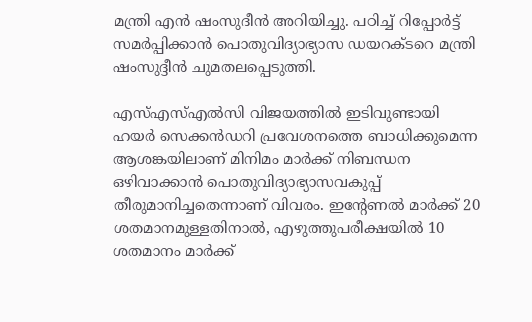മന്ത്രി എൻ ഷംസുദീൻ അറിയിച്ചു. പഠിച്ച് റിപ്പോർട്ട് സമർപ്പിക്കാൻ പൊതുവിദ്യാഭ്യാസ ഡയറക്ടറെ മന്ത്രി ഷംസുദ്ദീൻ ചുമതലപ്പെടുത്തി.

എസ്എസ്എൽസി വിജയത്തിൽ ഇടിവുണ്ടായി ഹയർ സെക്കൻഡറി പ്രവേശനത്തെ ബാധിക്കുമെന്ന ആശങ്കയിലാണ് മിനിമം മാർക്ക് നിബന്ധന ഒഴിവാക്കാൻ പൊതുവിദ്യാഭ്യാസവകുപ്പ് തീരുമാനിച്ചതെന്നാണ് വിവരം. ഇന്റേണൽ മാർക്ക് 20 ശതമാനമുള്ളതിനാൽ, എഴുത്തുപരീക്ഷയിൽ 10 ശതമാനം മാർക്ക്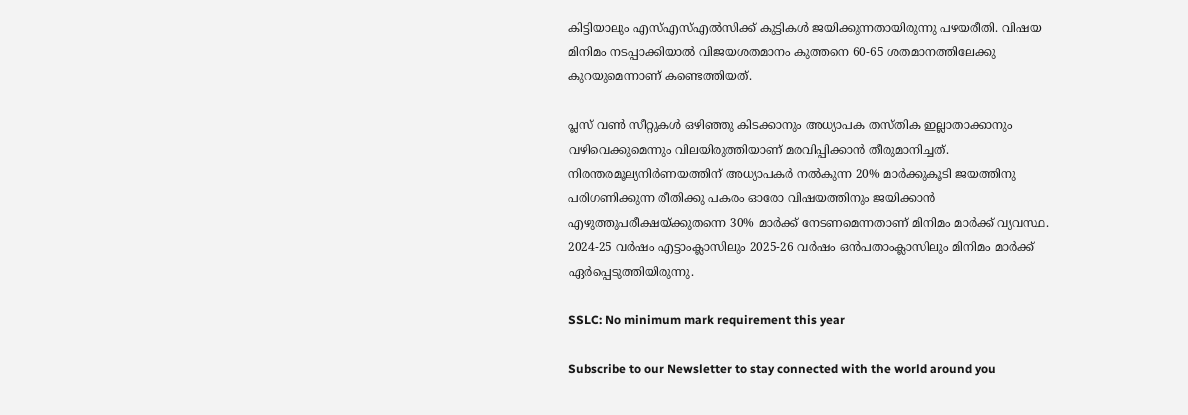കിട്ടിയാലും എസ്എസ്എൽസിക്ക് കുട്ടികൾ ജയിക്കുന്നതായിരുന്നു പഴയരീതി. വിഷയ മിനിമം നടപ്പാക്കിയാൽ വിജയശതമാനം കുത്തനെ 60-65 ശതമാനത്തിലേക്കു കുറയുമെന്നാണ് കണ്ടെത്തിയത്.

പ്ലസ് വൺ സീറ്റുകൾ ഒഴിഞ്ഞു കിടക്കാനും അധ്യാപക തസ്തിക ഇല്ലാതാക്കാനും വഴിവെക്കുമെന്നും വിലയിരുത്തിയാണ് മരവിപ്പിക്കാൻ തീരുമാനിച്ചത്. നിരന്തരമൂല്യനിർണയത്തിന് അധ്യാപകർ നൽകുന്ന 20% മാർക്കുകൂടി ജയത്തിനു പരിഗണിക്കുന്ന രീതിക്കു പകരം ഓരോ വിഷയത്തിനും ജയിക്കാൻ എഴുത്തുപരീക്ഷയ്ക്കുതന്നെ 30% മാർക്ക് നേടണമെന്നതാണ് മിനിമം മാർക്ക് വ്യവസ്ഥ. 2024-25 വർഷം എട്ടാംക്ലാസിലും 2025-26 വർഷം ഒൻപതാംക്ലാസിലും മിനിമം മാർക്ക് ഏർപ്പെടുത്തിയിരുന്നു.

SSLC: No minimum mark requirement this year

Subscribe to our Newsletter to stay connected with the world around you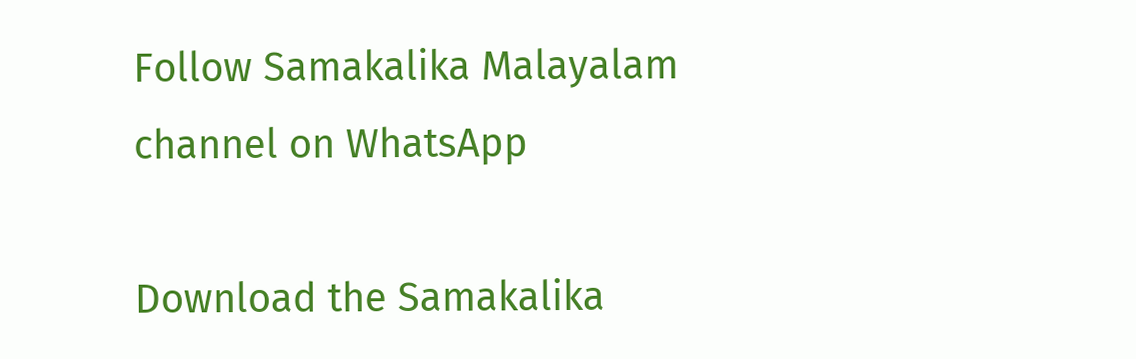Follow Samakalika Malayalam channel on WhatsApp

Download the Samakalika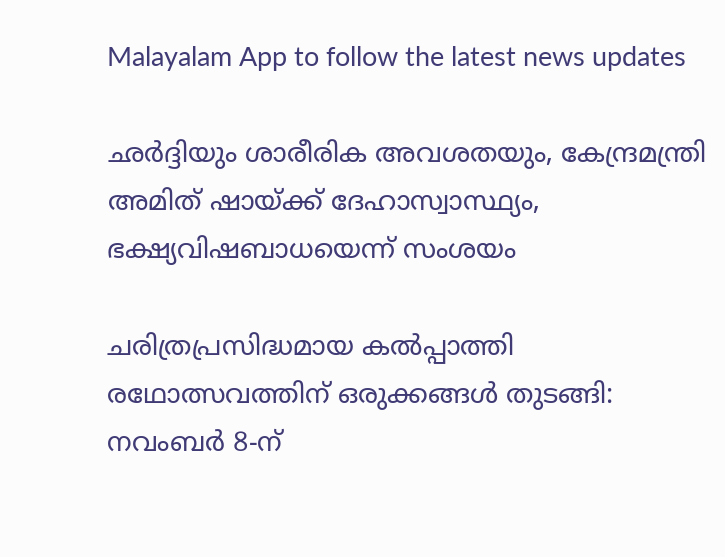Malayalam App to follow the latest news updates

ഛര്‍ദ്ദിയും ശാരീരിക അവശതയും, കേന്ദ്രമന്ത്രി അമിത് ഷായ്ക്ക് ദേഹാസ്വാസ്ഥ്യം, ഭക്ഷ്യവിഷബാധയെന്ന് സംശയം

ചരിത്രപ്രസിദ്ധമായ കൽപ്പാത്തി രഥോത്സവത്തിന് ഒരുക്കങ്ങൾ തുടങ്ങി: നവംബർ 8-ന്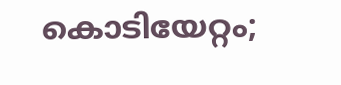കൊടിയേറ്റം;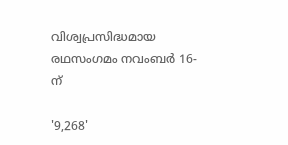വിശ്വപ്രസിദ്ധമായ രഥസംഗമം നവംബർ 16-ന്

'9,268'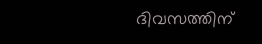ദിവസത്തിന്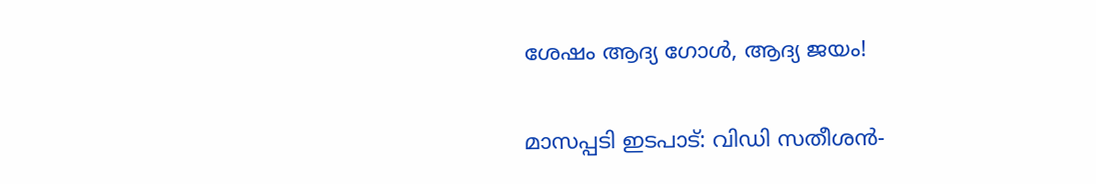ശേഷം ആദ്യ ഗോൾ, ആദ്യ ജയം!

മാസപ്പടി ഇടപാട്: വിഡി സതീശന്‍-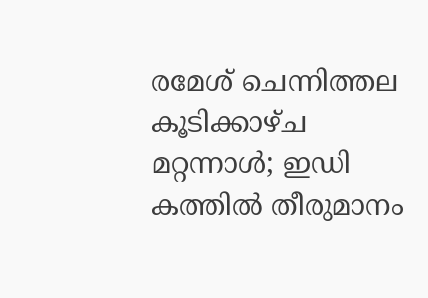രമേശ് ചെന്നിത്തല കൂടിക്കാഴ്ച മറ്റന്നാള്‍; ഇഡി കത്തില്‍ തീരുമാനം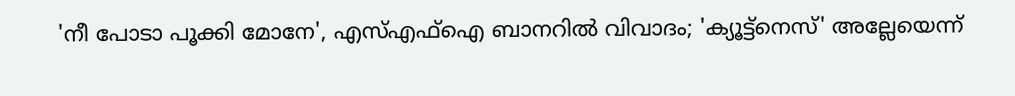'നീ പോടാ പൂക്കി മോനേ', എസ്എഫ്‌ഐ ബാനറില്‍ വിവാദം; 'ക്യൂട്ട്‌നെസ്' അല്ലേയെന്ന്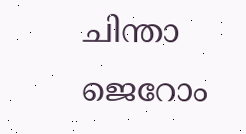ചിന്താ ജെറോം